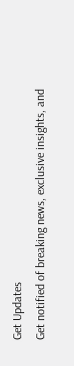Get Updates
Get notified of breaking news, exclusive insights, and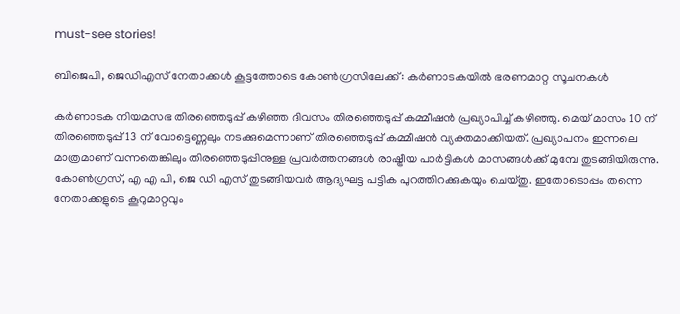must-see stories!

ബിജെപി, ജെഡിഎസ് നേതാക്കള്‍ കൂട്ടത്തോടെ കോണ്‍ഗ്രസിലേക്ക്: കർണാടകയില്‍ ഭരണമാറ്റ സൂചനകള്‍

കർണാടക നിയമസഭ തിരഞ്ഞെടുപ്പ് കഴിഞ്ഞ ദിവസം തിരഞ്ഞെടുപ്പ് കമ്മീഷന്‍ പ്രഖ്യാപിച്ച് കഴിഞ്ഞു. മെയ് മാസം 10 ന് തിരഞ്ഞെടുപ്പ് 13 ന് വോട്ടെണ്ണലും നടക്കുമെന്നാണ് തിരഞ്ഞെടുപ്പ് കമ്മീഷന്‍ വ്യക്തമാക്കിയത്. പ്രഖ്യാപനം ഇന്നലെ മാത്രമാണ് വന്നതെങ്കിലും തിരഞ്ഞെടുപ്പിനുള്ള പ്രവർത്തനങ്ങള്‍ രാഷ്ട്രീയ പാർട്ടികള്‍ മാസങ്ങള്‍ക്ക് മുമ്പേ തുടങ്ങിയിരുന്നു. കോണ്‍ഗ്രസ്, എ എ പി, ജെ ഡി എസ് തുടങ്ങിയവർ ആദ്യഘട്ട പട്ടിക പുറത്തിറക്കുകയും ചെയ്തു. ഇതോടൊപ്പം തന്നെ നേതാക്കളുടെ കൂറുമാറ്റവും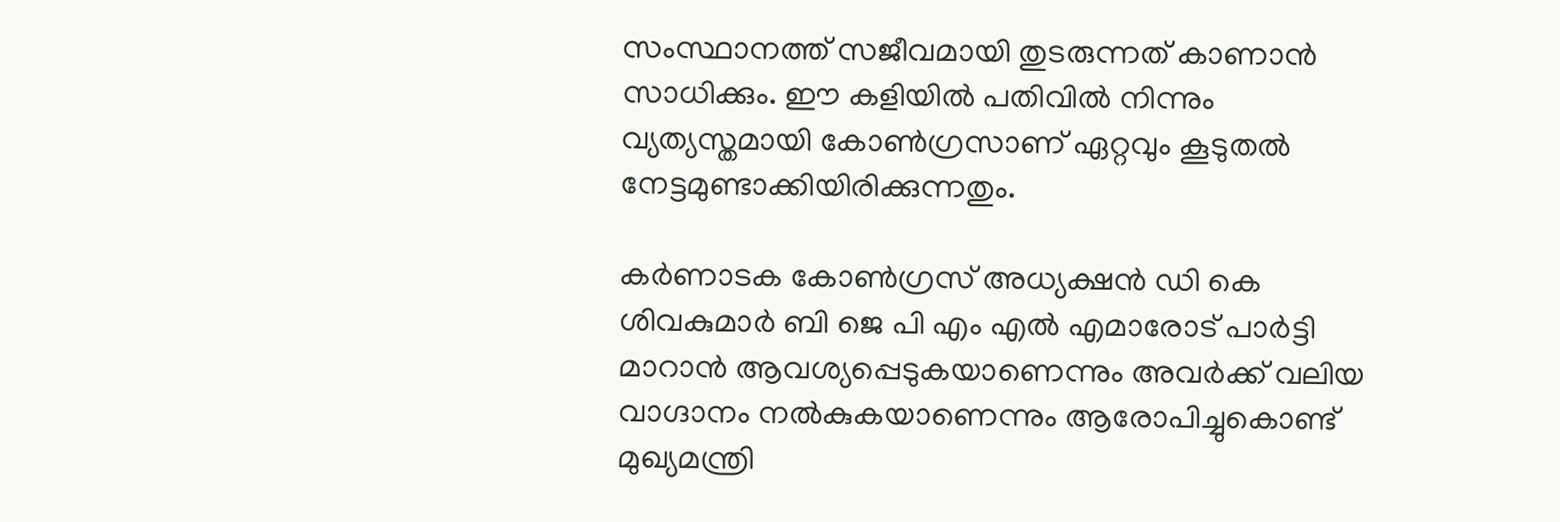സംസ്ഥാനത്ത് സജീവമായി തുടരുന്നത് കാണാന്‍ സാധിക്കും. ഈ കളിയില്‍ പതിവില്‍ നിന്നും വ്യത്യസ്തമായി കോണ്‍ഗ്രസാണ് ഏറ്റവും കൂടുതല്‍ നേട്ടമുണ്ടാക്കിയിരിക്കുന്നതും.

കർണാടക കോൺഗ്രസ് അധ്യക്ഷൻ ഡി കെ ശിവകുമാർ ബി ജെ പി എം എൽ എമാരോട് പാർട്ടി മാറാൻ ആവശ്യപ്പെടുകയാണെന്നും അവർക്ക് വലിയ വാഗ്ദാനം നല്‍കുകയാണെന്നും ആരോപിച്ചുകൊണ്ട് മുഖ്യമന്ത്രി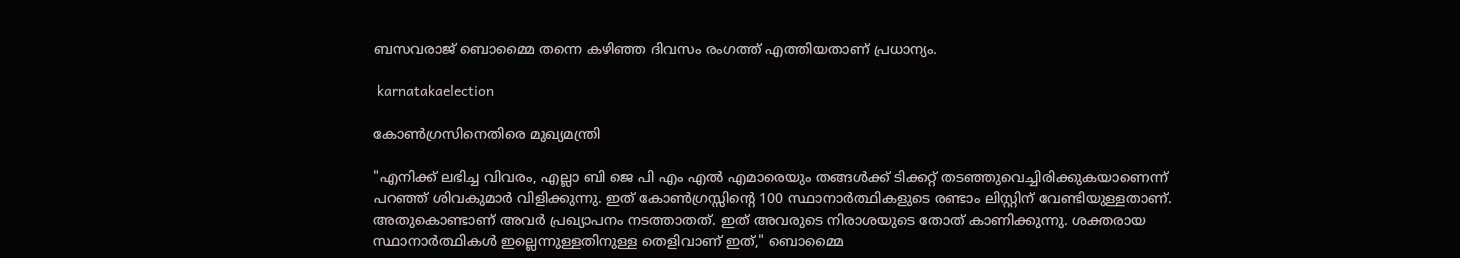ബസവരാജ് ബൊമ്മൈ തന്നെ കഴിഞ്ഞ ദിവസം രംഗത്ത് എത്തിയതാണ് പ്രധാന്യം.

 karnatakaelection

കോണ്‍ഗ്രസിനെതിരെ മുഖ്യമന്ത്രി

"എനിക്ക് ലഭിച്ച വിവരം, എല്ലാ ബി ജെ പി എം എൽ എമാരെയും തങ്ങൾക്ക് ടിക്കറ്റ് തടഞ്ഞുവെച്ചിരിക്കുകയാണെന്ന് പറഞ്ഞ് ശിവകുമാർ വിളിക്കുന്നു. ഇത് കോൺഗ്രസ്സിന്റെ 100 സ്ഥാനാർത്ഥികളുടെ രണ്ടാം ലിസ്റ്റിന് വേണ്ടിയുള്ളതാണ്. അതുകൊണ്ടാണ് അവർ പ്രഖ്യാപനം നടത്താതത്. ഇത് അവരുടെ നിരാശയുടെ തോത് കാണിക്കുന്നു. ശക്തരായ സ്ഥാനാർത്ഥികൾ ഇല്ലെന്നുള്ളതിനുള്ള തെളിവാണ് ഇത്," ബൊമ്മൈ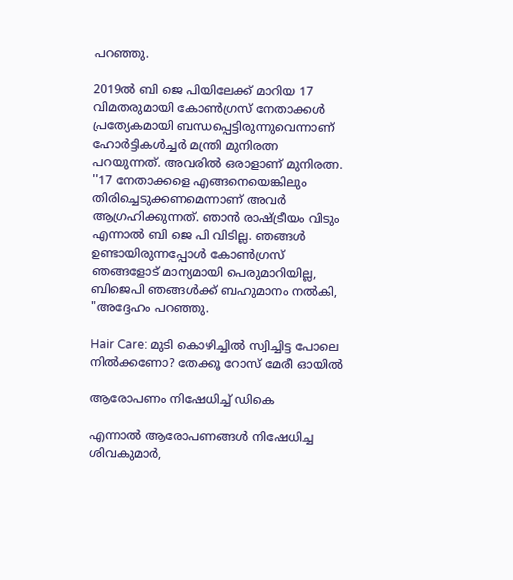പറഞ്ഞു.

2019ൽ ബി ജെ പിയിലേക്ക് മാറിയ 17 വിമതരുമായി കോൺഗ്രസ് നേതാക്കൾ പ്രത്യേകമായി ബന്ധപ്പെട്ടിരുന്നുവെന്നാണ് ഹോർട്ടികൾച്ചർ മന്ത്രി മുനിരത്ന പറയുന്നത്. അവരിൽ ഒരാളാണ് മുനിരത്ന. ''17 നേതാക്കളെ എങ്ങനെയെങ്കിലും തിരിച്ചെടുക്കണമെന്നാണ് അവർ ആഗ്രഹിക്കുന്നത്. ഞാൻ രാഷ്ട്രീയം വിടും എന്നാൽ ബി ജെ പി വിടില്ല. ഞങ്ങൾ ഉണ്ടായിരുന്നപ്പോൾ കോൺഗ്രസ് ഞങ്ങളോട് മാന്യമായി പെരുമാറിയില്ല, ബിജെപി ഞങ്ങൾക്ക് ബഹുമാനം നൽകി, "അദ്ദേഹം പറഞ്ഞു.

Hair Care: മുടി കൊഴിച്ചില്‍ സ്വിച്ചിട്ട പോലെ നില്‍ക്കണോ? തേക്കൂ റോസ് മേരീ ഓയില്‍

ആരോപണം നിഷേധിച്ച് ഡികെ

എന്നാല്‍ ആരോപണങ്ങള്‍ നിഷേധിച്ച ശിവകുമാർ,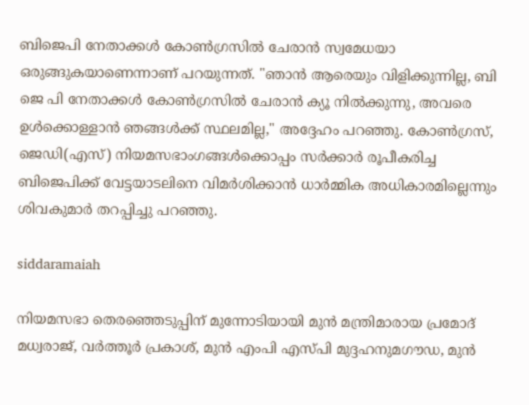ബിജെപി നേതാക്കൾ കോൺഗ്രസിൽ ചേരാൻ സ്വമേധയാ ഒരുങ്ങുകയാണെന്നാണ് പറയുന്നത്. "ഞാൻ ആരെയും വിളിക്കുന്നില്ല, ബി ജെ പി നേതാക്കൾ കോണ്‍ഗ്രസില്‍ ചേരാന്‍ ക്യൂ നിൽക്കുന്നു, അവരെ ഉൾക്കൊള്ളാൻ ഞങ്ങൾക്ക് സ്ഥലമില്ല," അദ്ദേഹം പറഞ്ഞു. കോൺഗ്രസ്, ജെഡി(എസ്) നിയമസഭാംഗങ്ങൾക്കൊപ്പം സർക്കാർ രൂപീകരിച്ച ബിജെപിക്ക് വേട്ടയാടലിനെ വിമർശിക്കാൻ ധാർമ്മിക അധികാരമില്ലെന്നും ശിവകുമാർ തറപ്പിച്ചു പറഞ്ഞു.

siddaramaiah

നിയമസഭാ തെരഞ്ഞെടുപ്പിന് മുന്നോടിയായി മുൻ മന്ത്രിമാരായ പ്രമോദ് മധ്വരാജ്, വർത്തൂർ പ്രകാശ്, മുൻ എംപി എസ്പി മുദ്ദഹനുമഗൗഡ, മുൻ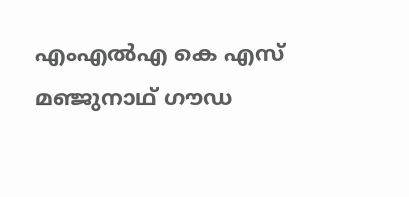എംഎൽഎ കെ എസ് മഞ്ജുനാഥ് ഗൗഡ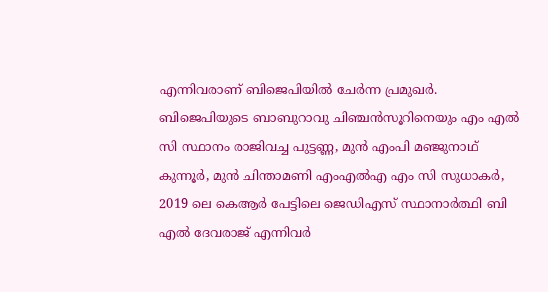എന്നിവരാണ് ബിജെപിയിൽ ചേർന്ന പ്രമുഖർ. ബിജെപിയുടെ ബാബുറാവു ചിഞ്ചൻസൂറിനെയും എം എൽ സി സ്ഥാനം രാജിവച്ച പുട്ടണ്ണ, മുൻ എംപി മഞ്ജുനാഥ് കുന്നൂർ, മുൻ ചിന്താമണി എംഎൽഎ എം സി സുധാകർ, 2019 ലെ കെആർ പേട്ടിലെ ജെഡിഎസ് സ്ഥാനാർത്ഥി ബി എൽ ദേവരാജ് എന്നിവർ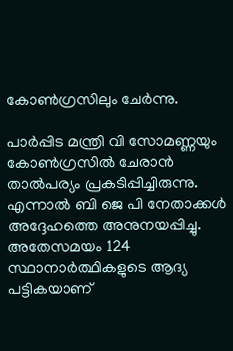കോൺഗ്രസിലും ചേർന്നു.

പാർപ്പിട മന്ത്രി വി സോമണ്ണയും കോൺഗ്രസിൽ ചേരാൻ താൽപര്യം പ്രകടിപ്പിച്ചിരുന്നു. എന്നാൽ ബി ജെ പി നേതാക്കള്‍ അദ്ദേഹത്തെ അനുനയപ്പിച്ചു. അതേസമയം 124 സ്ഥാനാർത്ഥികളുടെ ആദ്യ പട്ടികയാണ്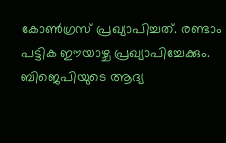കോൺഗ്രസ് പ്രഖ്യാപിച്ചത്. രണ്ടാം പട്ടിക ഈയാഴ്ച പ്രഖ്യാപിച്ചേക്കും. ബിജെപിയുടെ ആദ്യ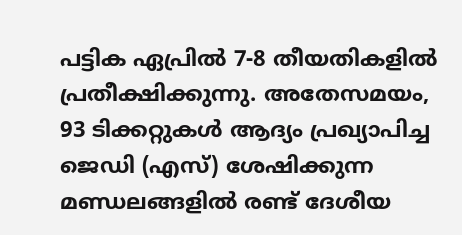പട്ടിക ഏപ്രിൽ 7-8 തീയതികളിൽ പ്രതീക്ഷിക്കുന്നു. അതേസമയം, 93 ടിക്കറ്റുകൾ ആദ്യം പ്രഖ്യാപിച്ച ജെഡി (എസ്) ശേഷിക്കുന്ന മണ്ഡലങ്ങളിൽ രണ്ട് ദേശീയ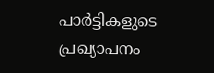പാർട്ടികളുടെ പ്രഖ്യാപനം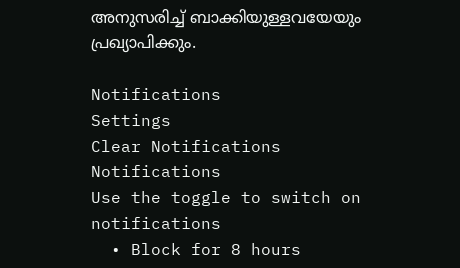അനുസരിച്ച് ബാക്കിയുള്ളവയേയും പ്രഖ്യാപിക്കും.

Notifications
Settings
Clear Notifications
Notifications
Use the toggle to switch on notifications
  • Block for 8 hours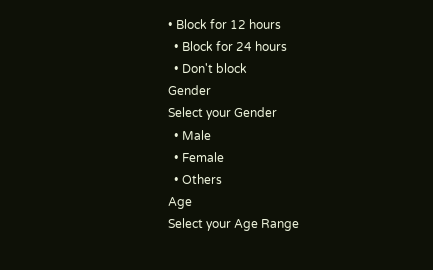• Block for 12 hours
  • Block for 24 hours
  • Don't block
Gender
Select your Gender
  • Male
  • Female
  • Others
Age
Select your Age Range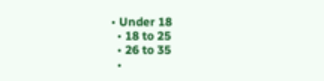• Under 18
  • 18 to 25
  • 26 to 35
  •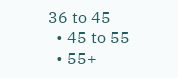36 to 45
  • 45 to 55
  • 55+